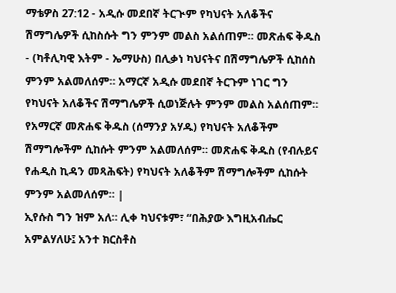ማቴዎስ 27:12 - አዲሱ መደበኛ ትርጒም የካህናት አለቆችና ሽማግሌዎች ሲከስሱት ግን ምንም መልስ አልሰጠም። መጽሐፍ ቅዱስ - (ካቶሊካዊ እትም - ኤማሁስ) በሊቃነ ካህናትና በሽማግሌዎች ሲከሰስ ምንም አልመለሰም። አማርኛ አዲሱ መደበኛ ትርጉም ነገር ግን የካህናት አለቆችና ሽማግሌዎች ሲወነጅሉት ምንም መልስ አልሰጠም። የአማርኛ መጽሐፍ ቅዱስ (ሰማንያ አሃዱ) የካህናት አለቆችም ሽማግሎችም ሲከሱት ምንም አልመለሰም። መጽሐፍ ቅዱስ (የብሉይና የሐዲስ ኪዳን መጻሕፍት) የካህናት አለቆችም ሽማግሎችም ሲከሱት ምንም አልመለሰም። |
ኢየሱስ ግን ዝም አለ። ሊቀ ካህናቱም፣ “በሕያው እግዚአብሔር አምልሃለሁ፤ አንተ ክርስቶስ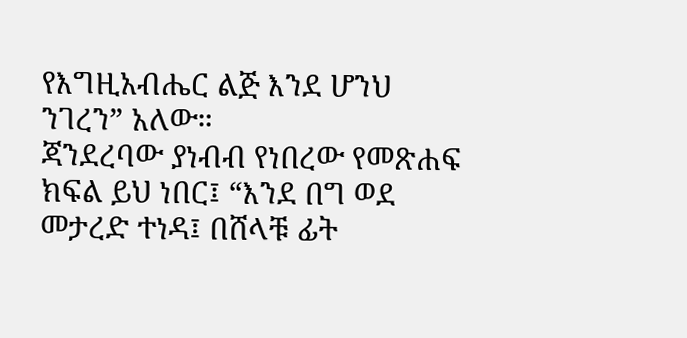የእግዚአብሔር ልጅ እንደ ሆንህ ንገረን” አለው።
ጃንደረባው ያነብብ የነበረው የመጽሐፍ ክፍል ይህ ነበር፤ “እንደ በግ ወደ መታረድ ተነዳ፤ በሸላቹ ፊት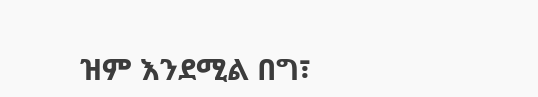ዝም እንደሚል በግ፣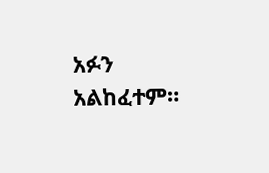አፉን አልከፈተም።